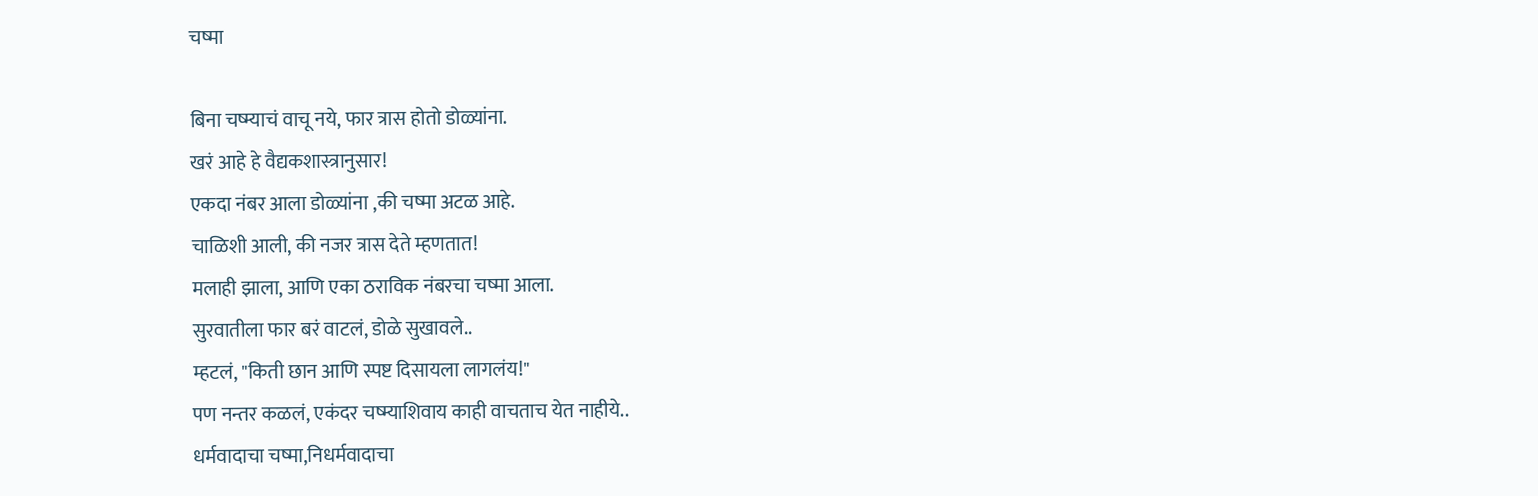चष्मा

बिना चष्म्याचं वाचू नये, फार त्रास होतो डोळ्यांना.
खरं आहे हे वैद्यकशास्त्रानुसार!
एकदा नंबर आला डोळ्यांना ,की चष्मा अटळ आहे.
चाळिशी आली, की नजर त्रास देते म्हणतात!
मलाही झाला, आणि एका ठराविक नंबरचा चष्मा आला.
सुरवातीला फार बरं वाटलं, डोळे सुखावले..
म्हटलं, "किती छान आणि स्पष्ट दिसायला लागलंय!"
पण नन्तर कळलं, एकंदर चष्म्याशिवाय काही वाचताच येत नाहीये..
धर्मवादाचा चष्मा,निधर्मवादाचा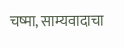चष्मा, साम्यवादाचा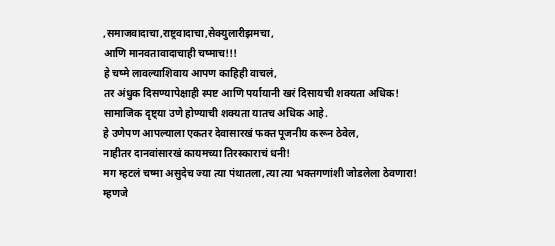,समाजवादाचा,राष्ट्रवादाचा,सेक्युलारीझमचा,
आणि मानवतावादाचाही चष्माच!!!
हे चष्मे लावल्याशिवाय आपण काहिही वाचलं,
तर अंधुक दिसण्यापेक्षाही स्पष्ट आणि पर्यायानी खरं दिसायची शक्यता अधिक!
सामाजिक दृष्ट्या उणे होण्याची शक्यता यातच अधिक आहे.
हे उणेपण आपल्याला एकतर देवासारखं फक्त पूजनीय करून ठेवेल,
नाहीतर दानवांसारखं कायमच्या तिरस्काराचं धनी!
मग म्हटलं चष्मा असुदेच ज्या त्या पंथातला,त्या त्या भक्तगणांशी जोडलेला ठेवणारा!
म्हणजे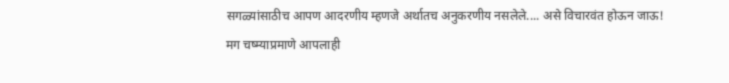सगळ्यांसाठीच आपण आदरणीय म्हणजे अर्थातच अनुकरणीय नसलेले.... असे विचारवंत होऊन जाऊ!
मग चष्म्याप्रमाणे आपलाही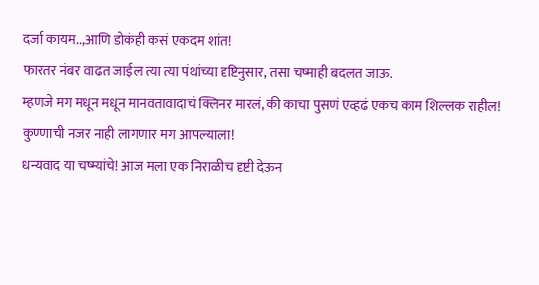दर्जा कायम..,आणि डोकंही कसं एकदम शांत!
फारतर नंबर वाढत जाईल त्या त्या पंथांच्या दृष्टिनुसार, तसा चष्माही बदलत जाऊ.
म्हणजे मग मधून मधून मानवतावादाचं क्लिनर मारलं, की काचा पुसणं एव्हढं एकच काम शिल्लक राहील!
कुण्णाची नजर नाही लागणार मग आपल्याला!
धन्यवाद या चष्म्यांचे! आज मला एक निराळीच दृष्टी देऊन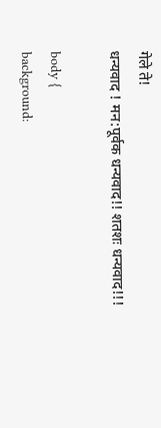गेले ते!
धन्यवाद ! मन:पूर्वक धन्यवाद!! शतशः धन्यवाद!!!

body {
background: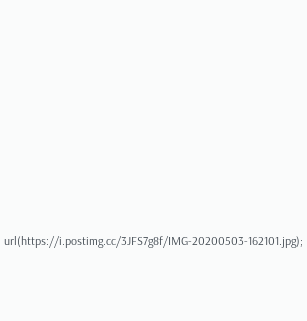url(https://i.postimg.cc/3JFS7g8f/IMG-20200503-162101.jpg);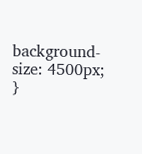background-size: 4500px;
}